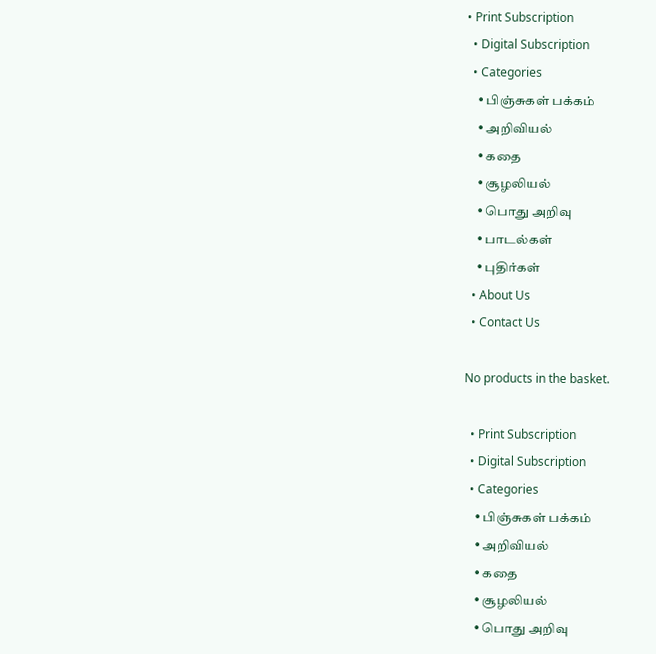• Print Subscription
  • Digital Subscription
  • Categories
    • பிஞ்சுகள் பக்கம்
    • அறிவியல்
    • கதை
    • சூழலியல்
    • பொது அறிவு
    • பாடல்கள்
    • புதிர்கள்
  • About Us
  • Contact Us

No products in the basket.

  • Print Subscription
  • Digital Subscription
  • Categories
    • பிஞ்சுகள் பக்கம்
    • அறிவியல்
    • கதை
    • சூழலியல்
    • பொது அறிவு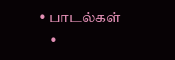• பாடல்கள்
    •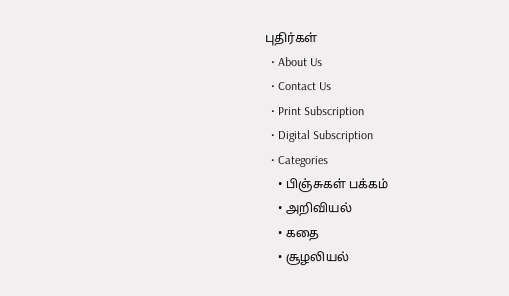புதிர்கள்
  • About Us
  • Contact Us
  • Print Subscription
  • Digital Subscription
  • Categories
    • பிஞ்சுகள் பக்கம்
    • அறிவியல்
    • கதை
    • சூழலியல்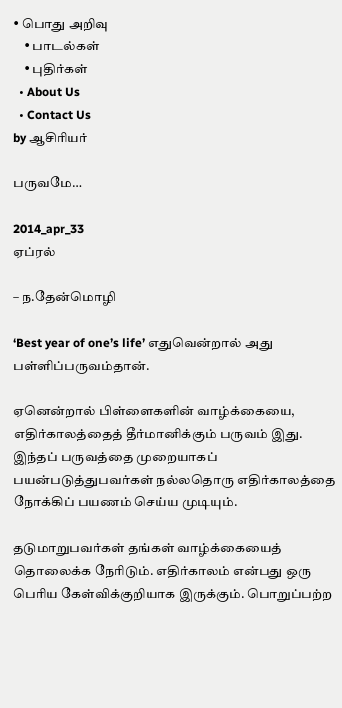• பொது அறிவு
    • பாடல்கள்
    • புதிர்கள்
  • About Us
  • Contact Us
by ஆசிரியர்

பருவமே…

2014_apr_33
ஏப்ரல்

– ந.தேன்மொழி

‘Best year of one’s life’ எதுவென்றால் அது பள்ளிப்பருவம்தான்.

ஏனென்றால் பிள்ளைகளின் வாழ்க்கையை, எதிர்காலத்தைத் தீர்மானிக்கும் பருவம் இது. இந்தப் பருவத்தை முறையாகப் பயன்படுத்துபவர்கள் நல்லதொரு எதிர்காலத்தை நோக்கிப் பயணம் செய்ய முடியும்.

தடுமாறுபவர்கள் தங்கள் வாழ்க்கையைத் தொலைக்க நேரிடும். எதிர்காலம் என்பது ஒரு பெரிய கேள்விக்குறியாக இருக்கும். பொறுப்பற்ற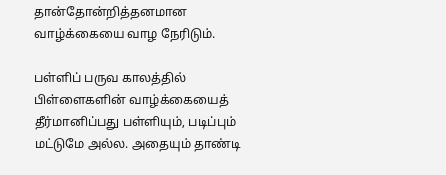தான்தோன்றித்தனமான வாழ்க்கையை வாழ நேரிடும்.

பள்ளிப் பருவ காலத்தில் பிள்ளைகளின் வாழ்க்கையைத் தீர்மானிப்பது பள்ளியும், படிப்பும் மட்டுமே அல்ல. அதையும் தாண்டி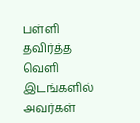பள்ளி தவிர்த்த வெளி இடங்களில் அவர்கள்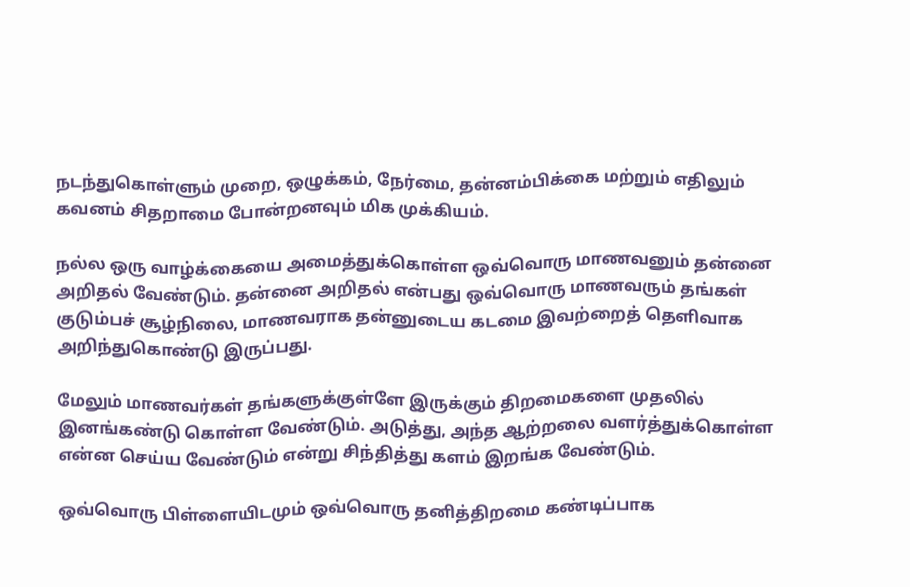நடந்துகொள்ளும் முறை, ஒழுக்கம், நேர்மை, தன்னம்பிக்கை மற்றும் எதிலும் கவனம் சிதறாமை போன்றனவும் மிக முக்கியம்.

நல்ல ஒரு வாழ்க்கையை அமைத்துக்கொள்ள ஒவ்வொரு மாணவனும் தன்னை அறிதல் வேண்டும். தன்னை அறிதல் என்பது ஒவ்வொரு மாணவரும் தங்கள் குடும்பச் சூழ்நிலை, மாணவராக தன்னுடைய கடமை இவற்றைத் தெளிவாக அறிந்துகொண்டு இருப்பது.

மேலும் மாணவர்கள் தங்களுக்குள்ளே இருக்கும் திறமைகளை முதலில் இனங்கண்டு கொள்ள வேண்டும். அடுத்து, அந்த ஆற்றலை வளர்த்துக்கொள்ள என்ன செய்ய வேண்டும் என்று சிந்தித்து களம் இறங்க வேண்டும்.

ஒவ்வொரு பிள்ளையிடமும் ஒவ்வொரு தனித்திறமை கண்டிப்பாக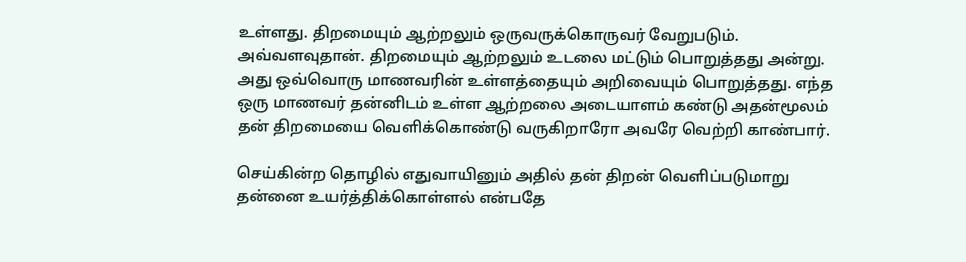உள்ளது. திறமையும் ஆற்றலும் ஒருவருக்கொருவர் வேறுபடும். அவ்வளவுதான். திறமையும் ஆற்றலும் உடலை மட்டும் பொறுத்தது அன்று. அது ஒவ்வொரு மாணவரின் உள்ளத்தையும் அறிவையும் பொறுத்தது. எந்த ஒரு மாணவர் தன்னிடம் உள்ள ஆற்றலை அடையாளம் கண்டு அதன்மூலம் தன் திறமையை வெளிக்கொண்டு வருகிறாரோ அவரே வெற்றி காண்பார்.

செய்கின்ற தொழில் எதுவாயினும் அதில் தன் திறன் வெளிப்படுமாறு தன்னை உயர்த்திக்கொள்ளல் என்பதே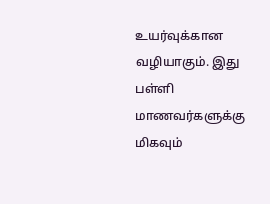உயர்வுக்கான வழியாகும். இது பள்ளி மாணவர்களுக்கு மிகவும்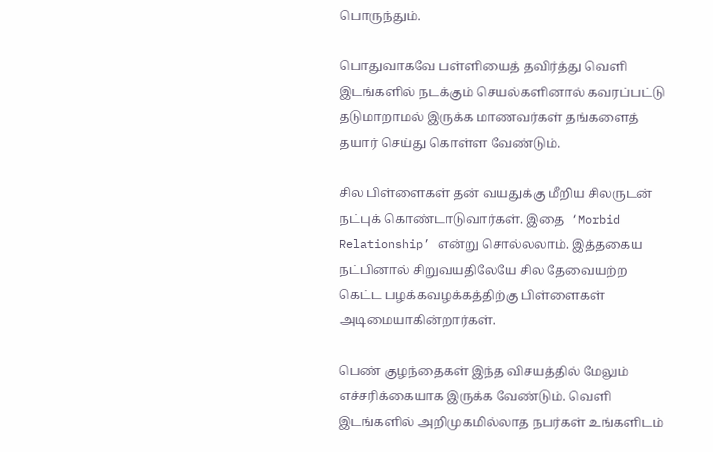பொருந்தும்.

பொதுவாகவே பள்ளியைத் தவிர்த்து வெளி இடங்களில் நடக்கும் செயல்களினால் கவரப்பட்டு தடுமாறாமல் இருக்க மாணவர்கள் தங்களைத் தயார் செய்து கொள்ள வேண்டும்.

சில பிள்ளைகள் தன் வயதுக்கு மீறிய சிலருடன் நட்புக் கொண்டாடுவார்கள். இதை  ‘Morbid Relationship’ என்று சொல்லலாம். இத்தகைய நட்பினால் சிறுவயதிலேயே சில தேவையற்ற கெட்ட பழக்கவழக்கத்திற்கு பிள்ளைகள் அடிமையாகின்றார்கள்.

பெண் குழந்தைகள் இந்த விசயத்தில் மேலும் எச்சரிக்கையாக இருக்க வேண்டும். வெளி இடங்களில் அறிமுகமில்லாத நபர்கள் உங்களிடம்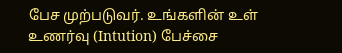பேச முற்படுவர். உங்களின் உள் உணர்வு (Intution) பேச்சை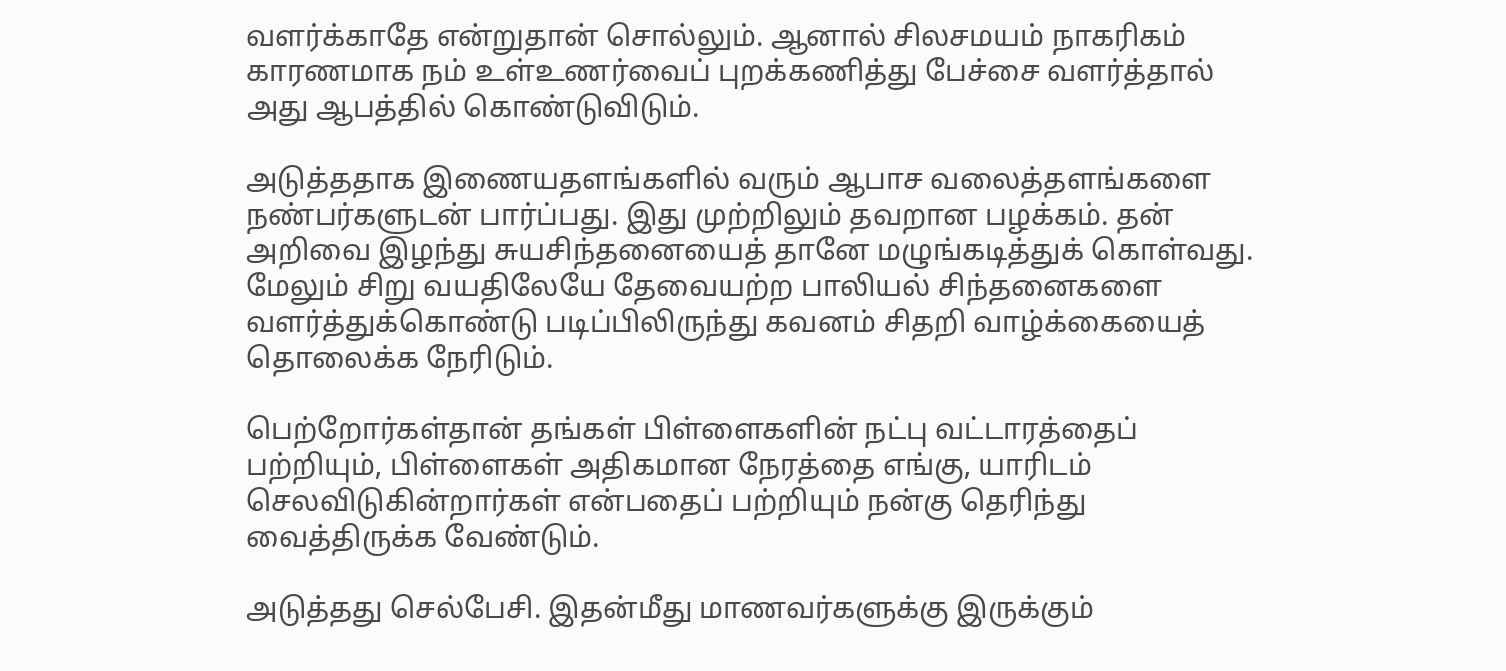வளர்க்காதே என்றுதான் சொல்லும். ஆனால் சிலசமயம் நாகரிகம் காரணமாக நம் உள்உணர்வைப் புறக்கணித்து பேச்சை வளர்த்தால் அது ஆபத்தில் கொண்டுவிடும்.

அடுத்ததாக இணையதளங்களில் வரும் ஆபாச வலைத்தளங்களை நண்பர்களுடன் பார்ப்பது. இது முற்றிலும் தவறான பழக்கம். தன் அறிவை இழந்து சுயசிந்தனையைத் தானே மழுங்கடித்துக் கொள்வது. மேலும் சிறு வயதிலேயே தேவையற்ற பாலியல் சிந்தனைகளை வளர்த்துக்கொண்டு படிப்பிலிருந்து கவனம் சிதறி வாழ்க்கையைத் தொலைக்க நேரிடும்.

பெற்றோர்கள்தான் தங்கள் பிள்ளைகளின் நட்பு வட்டாரத்தைப் பற்றியும், பிள்ளைகள் அதிகமான நேரத்தை எங்கு, யாரிடம் செலவிடுகின்றார்கள் என்பதைப் பற்றியும் நன்கு தெரிந்து வைத்திருக்க வேண்டும்.

அடுத்தது செல்பேசி. இதன்மீது மாணவர்களுக்கு இருக்கும்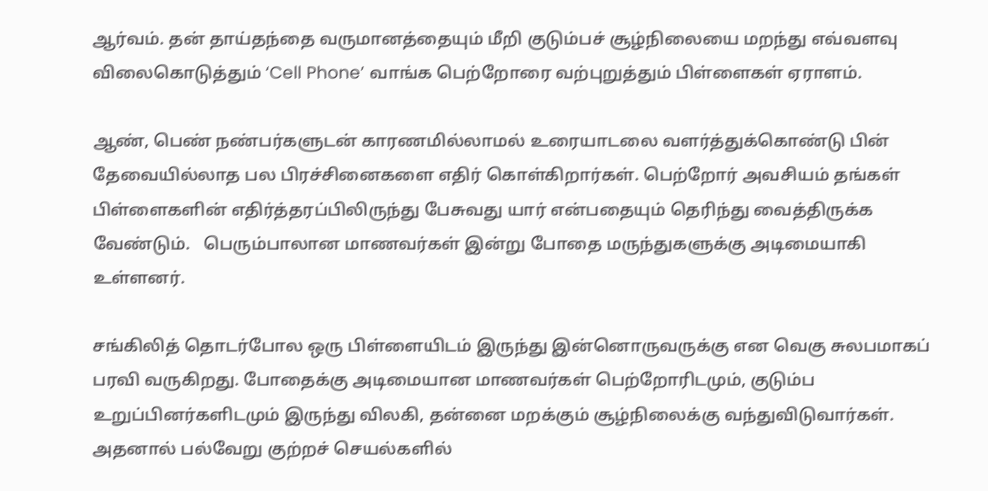ஆர்வம். தன் தாய்தந்தை வருமானத்தையும் மீறி குடும்பச் சூழ்நிலையை மறந்து எவ்வளவு விலைகொடுத்தும் ‘Cell Phone’ வாங்க பெற்றோரை வற்புறுத்தும் பிள்ளைகள் ஏராளம்.

ஆண், பெண் நண்பர்களுடன் காரணமில்லாமல் உரையாடலை வளர்த்துக்கொண்டு பின் தேவையில்லாத பல பிரச்சினைகளை எதிர் கொள்கிறார்கள். பெற்றோர் அவசியம் தங்கள் பிள்ளைகளின் எதிர்த்தரப்பிலிருந்து பேசுவது யார் என்பதையும் தெரிந்து வைத்திருக்க வேண்டும்.   பெரும்பாலான மாணவர்கள் இன்று போதை மருந்துகளுக்கு அடிமையாகி உள்ளனர்.

சங்கிலித் தொடர்போல ஒரு பிள்ளையிடம் இருந்து இன்னொருவருக்கு என வெகு சுலபமாகப் பரவி வருகிறது. போதைக்கு அடிமையான மாணவர்கள் பெற்றோரிடமும், குடும்ப உறுப்பினர்களிடமும் இருந்து விலகி, தன்னை மறக்கும் சூழ்நிலைக்கு வந்துவிடுவார்கள். அதனால் பல்வேறு குற்றச் செயல்களில்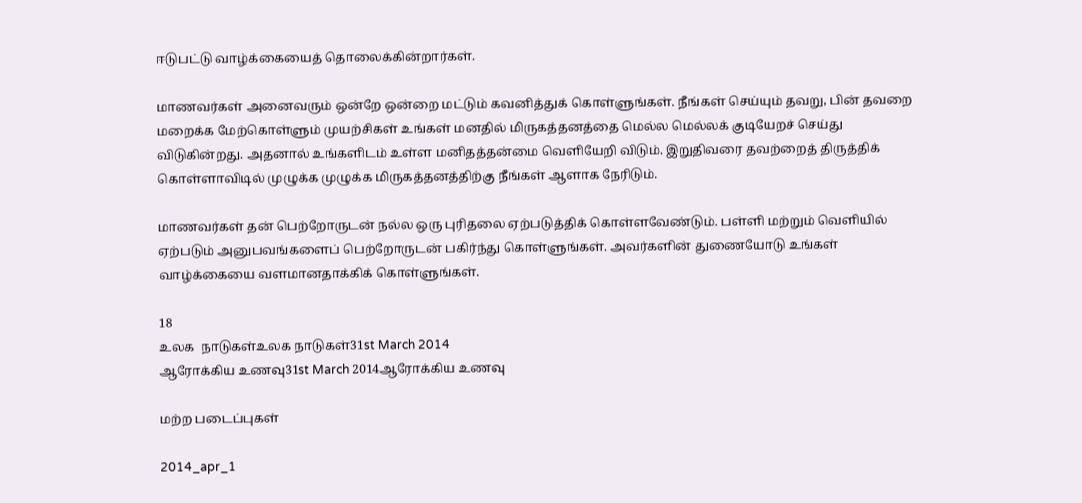ஈடுபட்டு வாழ்க்கையைத் தொலைக்கின்றார்கள்.

மாணவர்கள் அனைவரும் ஒன்றே ஒன்றை மட்டும் கவனித்துக் கொள்ளுங்கள். நீங்கள் செய்யும் தவறு, பின் தவறை மறைக்க மேற்கொள்ளும் முயற்சிகள் உங்கள் மனதில் மிருகத்தனத்தை மெல்ல மெல்லக் குடியேறச் செய்து விடுகின்றது. அதனால் உங்களிடம் உள்ள மனிதத்தன்மை வெளியேறி விடும். இறுதிவரை தவற்றைத் திருத்திக் கொள்ளாவிடில் முழுக்க முழுக்க மிருகத்தனத்திற்கு நீங்கள் ஆளாக நேரிடும்.

மாணவர்கள் தன் பெற்றோருடன் நல்ல ஒரு புரிதலை ஏற்படுத்திக் கொள்ளவேண்டும். பள்ளி மற்றும் வெளியில் ஏற்படும் அனுபவங்களைப் பெற்றோருடன் பகிர்ந்து கொள்ளுங்கள். அவர்களின் துணையோடு உங்கள் வாழ்க்கையை வளமானதாக்கிக் கொள்ளுங்கள்.

18
உலக  நாடுகள்உலக நாடுகள்31st March 2014
ஆரோக்கிய உணவு31st March 2014ஆரோக்கிய உணவு

மற்ற படைப்புகள்

2014_apr_1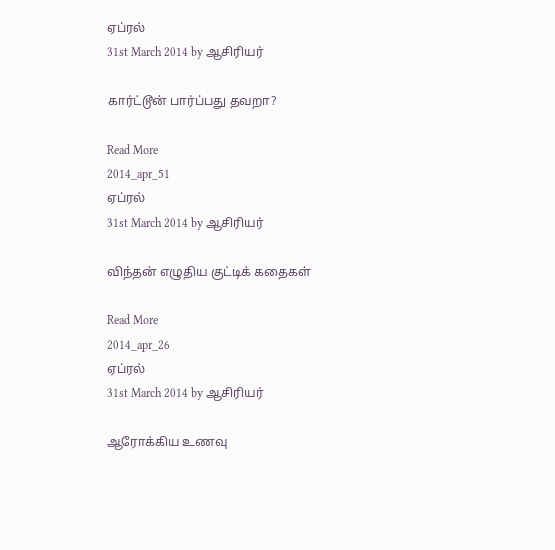ஏப்ரல்
31st March 2014 by ஆசிரியர்

கார்ட்டூன் பார்ப்பது தவறா?

Read More
2014_apr_51
ஏப்ரல்
31st March 2014 by ஆசிரியர்

விந்தன் எழுதிய குட்டிக் கதைகள்

Read More
2014_apr_26
ஏப்ரல்
31st March 2014 by ஆசிரியர்

ஆரோக்கிய உணவு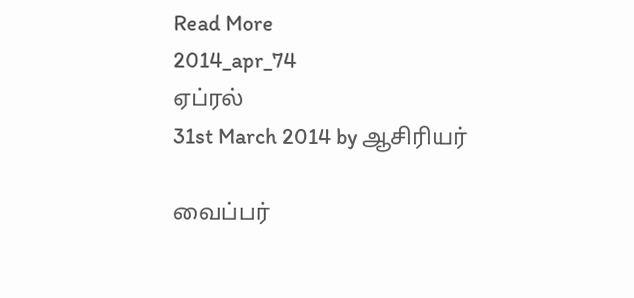Read More
2014_apr_74
ஏப்ரல்
31st March 2014 by ஆசிரியர்

வைப்பர்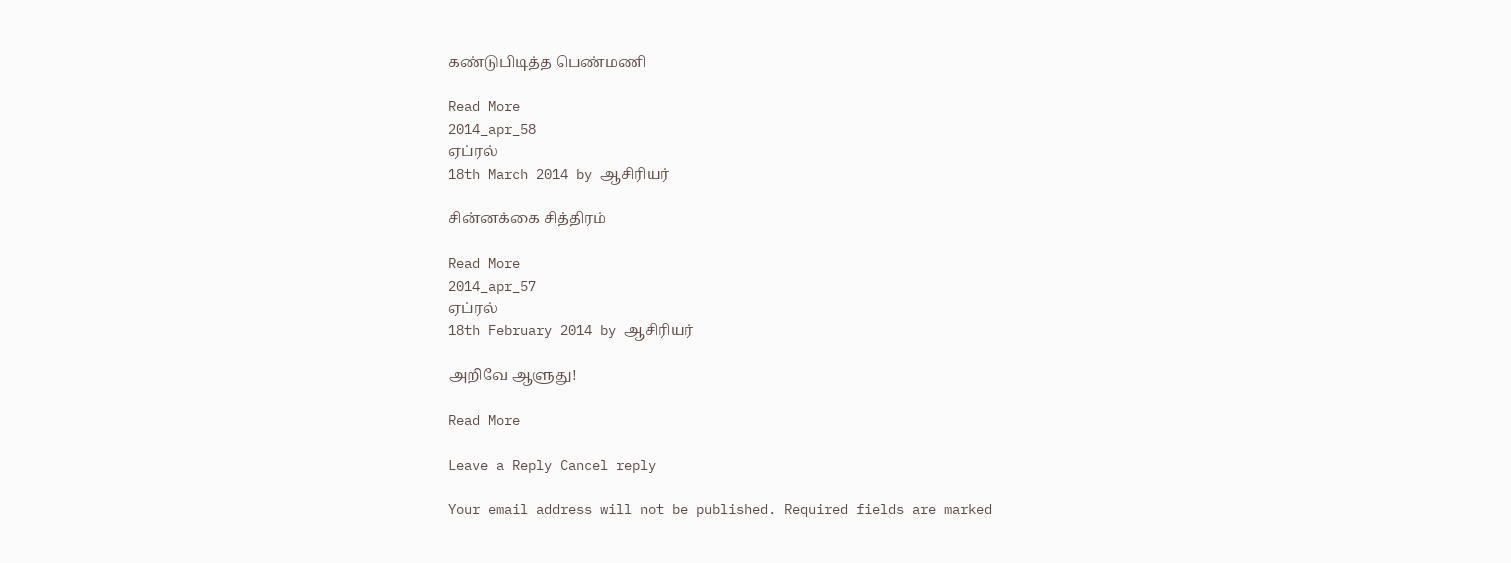கண்டுபிடித்த பெண்மணி

Read More
2014_apr_58
ஏப்ரல்
18th March 2014 by ஆசிரியர்

சின்னக்கை சித்திரம்

Read More
2014_apr_57
ஏப்ரல்
18th February 2014 by ஆசிரியர்

அறிவே ஆளுது!

Read More

Leave a Reply Cancel reply

Your email address will not be published. Required fields are marked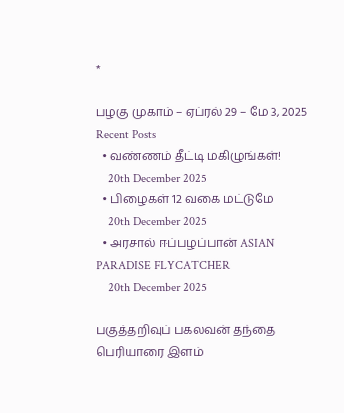*

பழகு முகாம் – ஏப்ரல் 29 – மே 3, 2025
Recent Posts
  • வண்ணம் தீட்டி மகிழுங்கள்!
    20th December 2025
  • பிழைகள் 12 வகை மட்டுமே
    20th December 2025
  • அரசால் ஈப்பழப்பான் ASIAN PARADISE FLYCATCHER
    20th December 2025

பகுத்தறிவுப் பகலவன் தந்தை பெரியாரை இளம்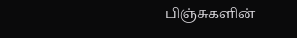பிஞ்சுகளின்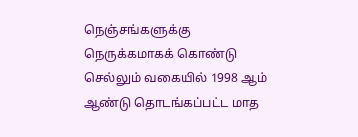நெஞ்சங்களுக்கு நெருக்கமாகக் கொண்டு செல்லும் வகையில் 1998 ஆம் ஆண்டு தொடங்கப்பட்ட மாத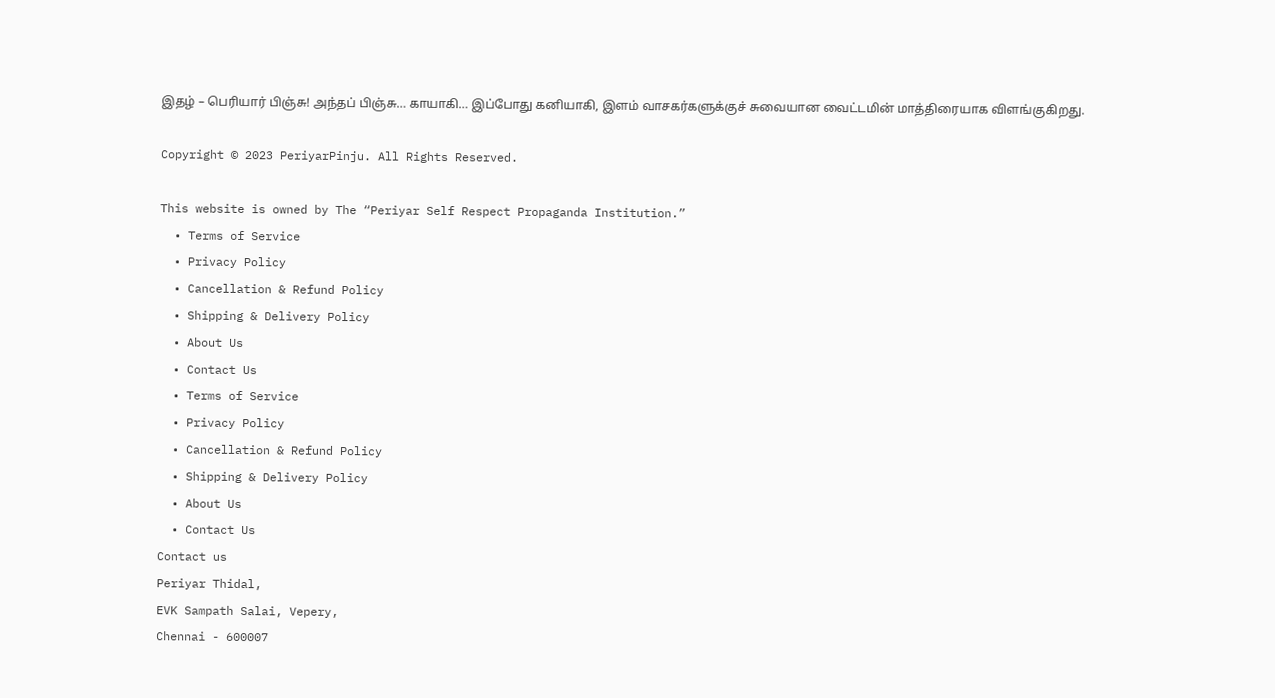இதழ் – பெரியார் பிஞ்சு! அந்தப் பிஞ்சு… காயாகி… இப்போது கனியாகி, இளம் வாசகர்களுக்குச் சுவையான வைட்டமின் மாத்திரையாக விளங்குகிறது.

Copyright © 2023 PeriyarPinju. All Rights Reserved.

This website is owned by The “Periyar Self Respect Propaganda Institution.”
  • Terms of Service
  • Privacy Policy
  • Cancellation & Refund Policy
  • Shipping & Delivery Policy
  • About Us
  • Contact Us
  • Terms of Service
  • Privacy Policy
  • Cancellation & Refund Policy
  • Shipping & Delivery Policy
  • About Us
  • Contact Us
Contact us
Periyar Thidal,
EVK Sampath Salai, Vepery,
Chennai - 600007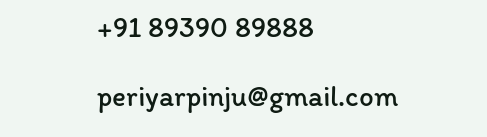+91 89390 89888

periyarpinju@gmail.com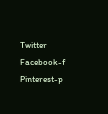Twitter Facebook-f Pinterest-p